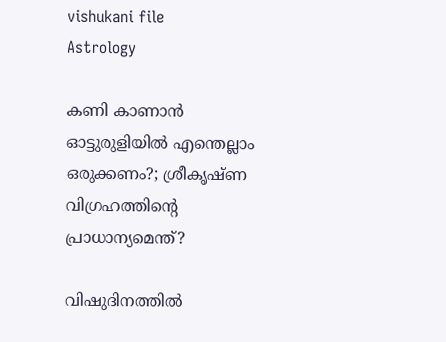vishukani file
Astrology

കണി കാണാൻ ഓട്ടുരുളിയില്‍ എന്തെല്ലാം ഒരുക്കണം?; ശ്രീകൃഷ്ണ വിഗ്രഹത്തിന്റെ പ്രാധാന്യമെന്ത്?

വിഷുദിനത്തില്‍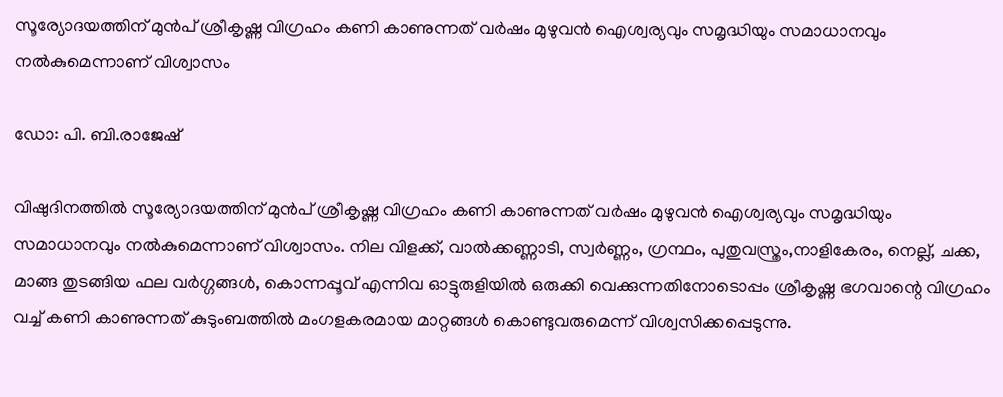സൂര്യോദയത്തിന് മുന്‍പ് ശ്രീകൃഷ്ണ വിഗ്രഹം കണി കാണുന്നത് വര്‍ഷം മുഴുവന്‍ ഐശ്വര്യവും സമൃദ്ധിയും സമാധാനവും നല്‍കുമെന്നാണ് വിശ്വാസം

ഡോ: പി. ബി.രാജേഷ്

വിഷുദിനത്തില്‍ സൂര്യോദയത്തിന് മുന്‍പ് ശ്രീകൃഷ്ണ വിഗ്രഹം കണി കാണുന്നത് വര്‍ഷം മുഴുവന്‍ ഐശ്വര്യവും സമൃദ്ധിയും സമാധാനവും നല്‍കുമെന്നാണ് വിശ്വാസം. നില വിളക്ക്, വാല്‍ക്കണ്ണാടി, സ്വര്‍ണ്ണം, ഗ്രന്ഥം, പുതുവസ്ത്രം,നാളികേരം, നെല്ല്, ചക്ക, മാങ്ങ തുടങ്ങിയ ഫല വര്‍ഗ്ഗങ്ങള്‍, കൊന്നപ്പൂവ് എന്നിവ ഓട്ടുരുളിയില്‍ ഒരുക്കി വെക്കുന്നതിനോടൊപ്പം ശ്രീകൃഷ്ണ ഭഗവാന്റെ വിഗ്രഹം വച്ച് കണി കാണുന്നത് കുടുംബത്തില്‍ മംഗളകരമായ മാറ്റങ്ങള്‍ കൊണ്ടുവരുമെന്ന് വിശ്വസിക്കപ്പെടുന്നു.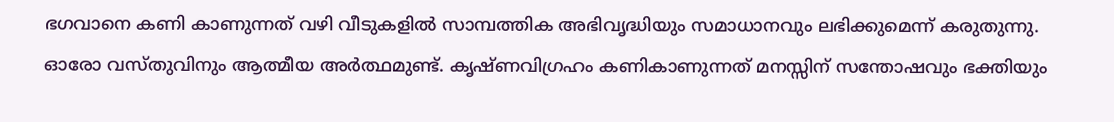ഭഗവാനെ കണി കാണുന്നത് വഴി വീടുകളില്‍ സാമ്പത്തിക അഭിവൃദ്ധിയും സമാധാനവും ലഭിക്കുമെന്ന് കരുതുന്നു. ഓരോ വസ്തുവിനും ആത്മീയ അര്‍ത്ഥമുണ്ട്. കൃഷ്ണവിഗ്രഹം കണികാണുന്നത് മനസ്സിന് സന്തോഷവും ഭക്തിയും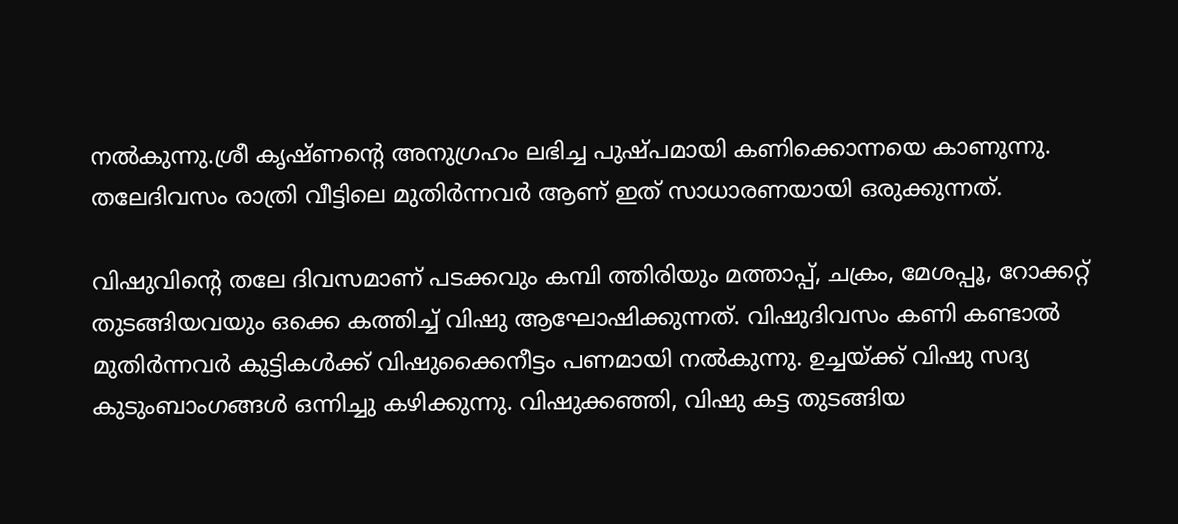നല്‍കുന്നു.ശ്രീ കൃഷ്ണന്റെ അനുഗ്രഹം ലഭിച്ച പുഷ്പമായി കണിക്കൊന്നയെ കാണുന്നു. തലേദിവസം രാത്രി വീട്ടിലെ മുതിര്‍ന്നവര്‍ ആണ് ഇത് സാധാരണയായി ഒരുക്കുന്നത്.

വിഷുവിന്റെ തലേ ദിവസമാണ് പടക്കവും കമ്പി ത്തിരിയും മത്താപ്പ്, ചക്രം, മേശപ്പൂ, റോക്കറ്റ് തുടങ്ങിയവയും ഒക്കെ കത്തിച്ച് വിഷു ആഘോഷിക്കുന്നത്. വിഷുദിവസം കണി കണ്ടാല്‍ മുതിര്‍ന്നവര്‍ കുട്ടികള്‍ക്ക് വിഷുക്കൈനീട്ടം പണമായി നല്‍കുന്നു. ഉച്ചയ്ക്ക് വിഷു സദ്യ കുടുംബാംഗങ്ങള്‍ ഒന്നിച്ചു കഴിക്കുന്നു. വിഷുക്കഞ്ഞി, വിഷു കട്ട തുടങ്ങിയ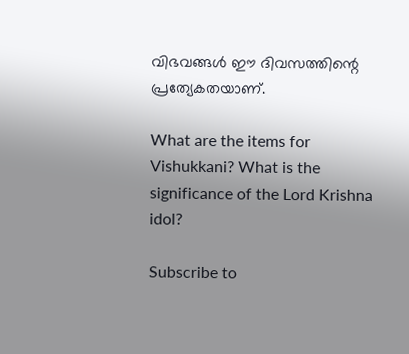വിഭവങ്ങള്‍ ഈ ദിവസത്തിന്റെ പ്രത്യേകതയാണ്.

What are the items for Vishukkani? What is the significance of the Lord Krishna idol?

Subscribe to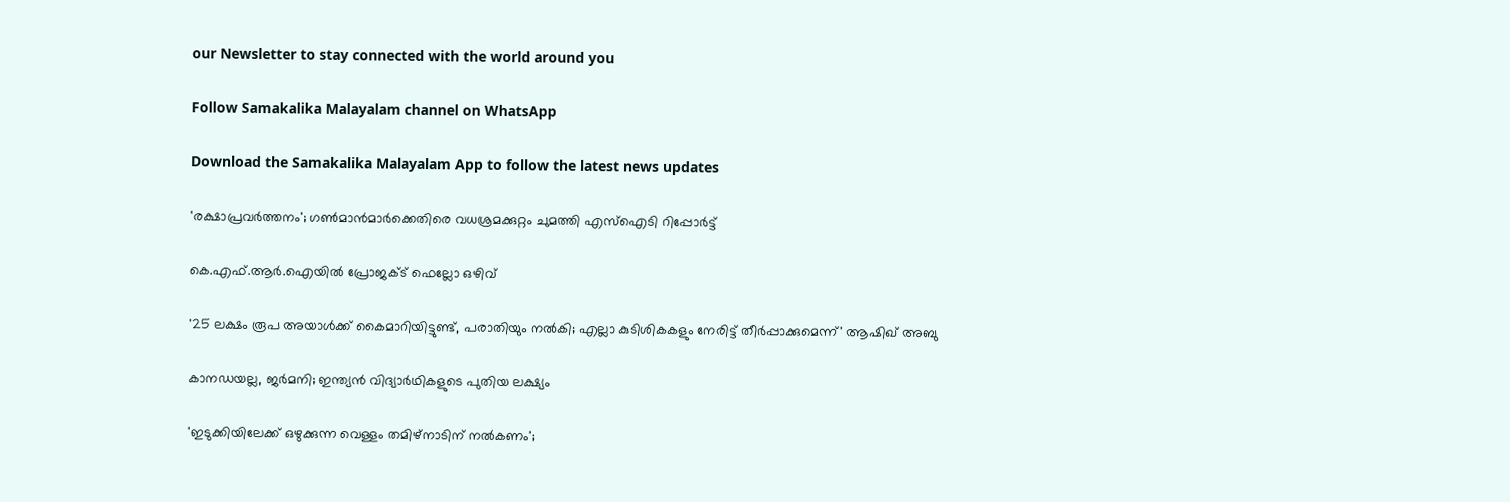our Newsletter to stay connected with the world around you

Follow Samakalika Malayalam channel on WhatsApp

Download the Samakalika Malayalam App to follow the latest news updates

'രക്ഷാപ്രവര്‍ത്തനം'; ഗണ്‍മാന്‍മാര്‍ക്കെതിരെ വധശ്രമക്കുറ്റം ചുമത്തി എസ്‌ഐടി റിപ്പോര്‍ട്ട്

കെ.എഫ്.ആർ.ഐയിൽ പ്രോജക്ട് ഫെല്ലോ ഒഴിവ്

'25 ലക്ഷം രൂപ അയാൾക്ക് കൈമാറിയിട്ടുണ്ട്, പരാതിയും നൽകി; എല്ലാ കുടിശികകളും നേരിട്ട് തീർപ്പാക്കുമെന്ന്' ആഷിഖ് അബു

കാനഡയല്ല, ജർമനി; ഇന്ത്യൻ വിദ്യാർഥികളുടെ പുതിയ ലക്ഷ്യം

'ഇടുക്കിയിലേക്ക് ഒഴുക്കുന്ന വെള്ളം തമിഴ്‌നാടിന് നല്‍കണം';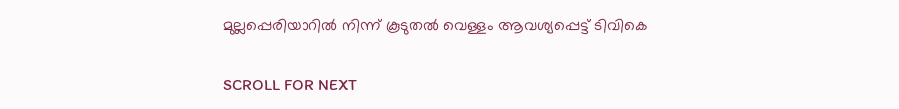മുല്ലപ്പെരിയാറില്‍ നിന്ന് കൂടുതല്‍ വെള്ളം ആവശ്യപ്പെട്ട് ടിവികെ

SCROLL FOR NEXT